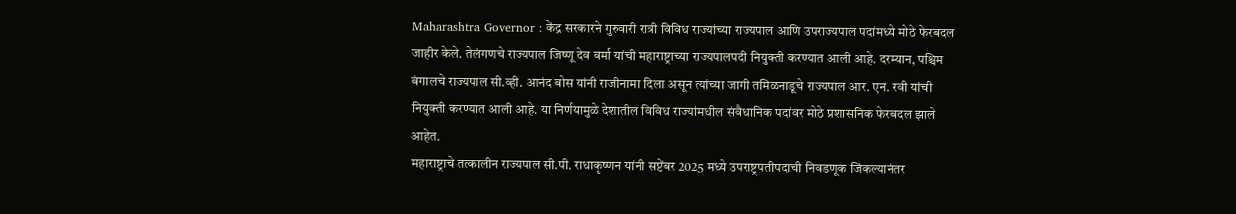Maharashtra Governor : केंद्र सरकारने गुरुवारी रात्री विविध राज्यांच्या राज्यपाल आणि उपराज्यपाल पदांमध्ये मोठे फेरबदल जाहीर केले. तेलंगणचे राज्यपाल जिष्णू देव वर्मा यांची महाराष्ट्राच्या राज्यपालपदी नियुक्ती करण्यात आली आहे. दरम्यान, पश्चिम बंगालचे राज्यपाल सी.व्ही. आनंद बोस यांनी राजीनामा दिला असून त्यांच्या जागी तमिळनाडूचे राज्यपाल आर. एन. रवी यांची नियुक्ती करण्यात आली आहे. या निर्णयामुळे देशातील विविध राज्यांमधील संवैधानिक पदांवर मोठे प्रशासनिक फेरबदल झाले आहेत.
महाराष्ट्राचे तत्कालीन राज्यपाल सी.पी. राधाकृष्णन यांनी सप्टेंबर 2025 मध्ये उपराष्ट्रपतीपदाची निवडणूक जिंकल्यानंतर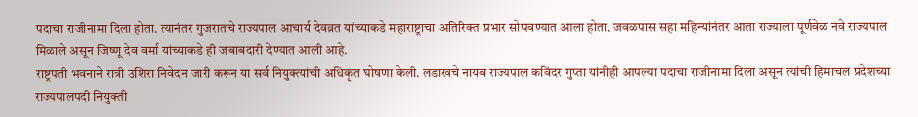पदाचा राजीनामा दिला होता. त्यानंतर गुजरातचे राज्यपाल आचार्य देवव्रत यांच्याकडे महाराष्ट्राचा अतिरिक्त प्रभार सोपवण्यात आला होता. जवळपास सहा महिन्यांनंतर आता राज्याला पूर्णवेळ नवे राज्यपाल मिळाले असून जिष्णू देव वर्मा यांच्याकडे ही जबाबदारी देण्यात आली आहे.
राष्ट्रपती भवनाने रात्री उशिरा निवेदन जारी करून या सर्व नियुक्त्यांची अधिकृत घोषणा केली. लडाखचे नायब राज्यपाल कविंदर गुप्ता यांनीही आपल्या पदाचा राजीनामा दिला असून त्यांची हिमाचल प्रदेशच्या राज्यपालपदी नियुक्ती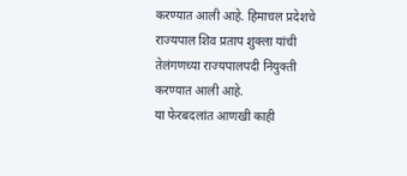करण्यात आली आहे. हिमाचल प्रदेशचे राज्यपाल शिव प्रताप शुक्ला यांची तेलंगणच्या राज्यपालपदी नियुक्ती करण्यात आली आहे.
या फेरबदलांत आणखी काही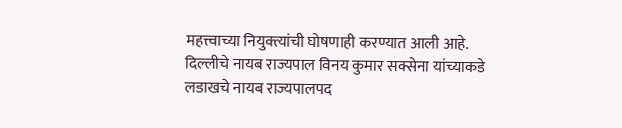महत्त्वाच्या नियुक्त्यांची घोषणाही करण्यात आली आहे. दिल्लीचे नायब राज्यपाल विनय कुमार सक्सेना यांच्याकडे लडाखचे नायब राज्यपालपद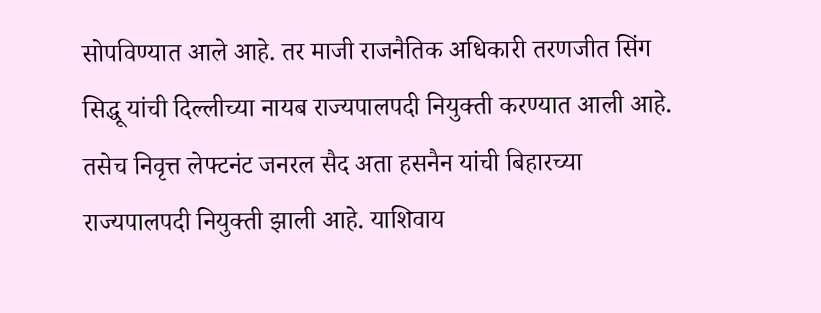सोपविण्यात आले आहे. तर माजी राजनैतिक अधिकारी तरणजीत सिंग सिद्धू यांची दिल्लीच्या नायब राज्यपालपदी नियुक्ती करण्यात आली आहे. तसेच निवृत्त लेफ्टनंट जनरल सैद अता हसनैन यांची बिहारच्या राज्यपालपदी नियुक्ती झाली आहे. याशिवाय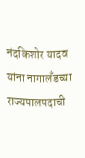नंदकिशोर यादव यांना नागालँडच्या राज्यपालपदाची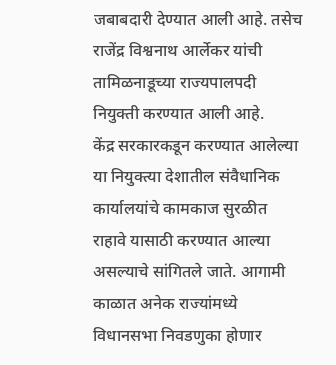जबाबदारी देण्यात आली आहे. तसेच राजेंद्र विश्वनाथ आर्लेकर यांची तामिळनाडूच्या राज्यपालपदी नियुक्ती करण्यात आली आहे.
केंद्र सरकारकडून करण्यात आलेल्या या नियुक्त्या देशातील संवैधानिक कार्यालयांचे कामकाज सुरळीत राहावे यासाठी करण्यात आल्या असल्याचे सांगितले जाते. आगामी काळात अनेक राज्यांमध्ये विधानसभा निवडणुका होणार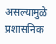असल्यामुळे प्रशासनिक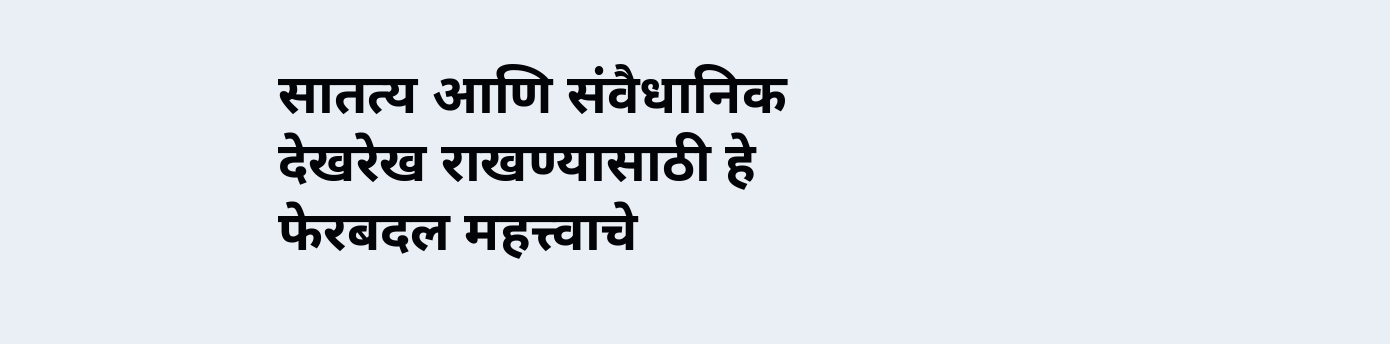सातत्य आणि संवैधानिक देखरेख राखण्यासाठी हे फेरबदल महत्त्वाचे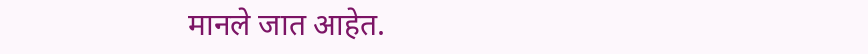मानले जात आहेत.